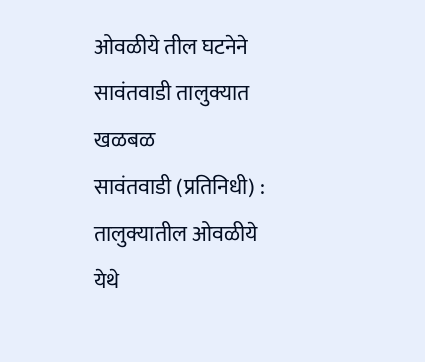ओवळीये तील घटनेने सावंतवाडी तालुक्यात खळबळ
सावंतवाडी (प्रतिनिधी) : तालुक्यातील ओवळीये येथे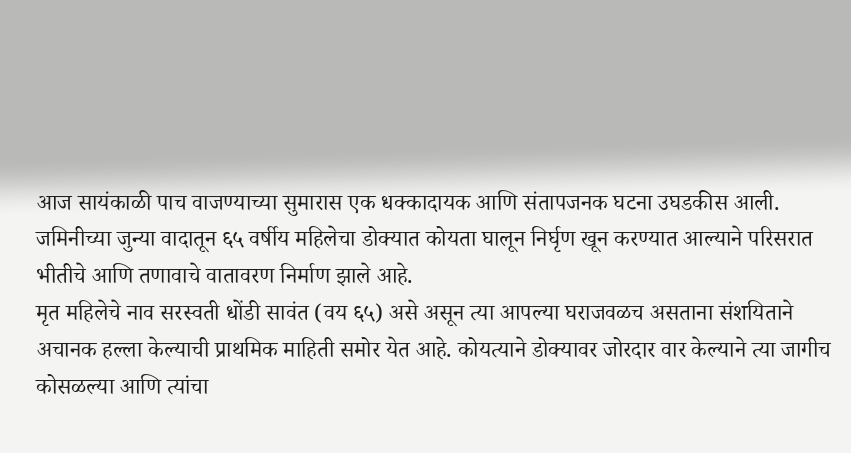आज सायंकाळी पाच वाजण्याच्या सुमारास एक धक्कादायक आणि संतापजनक घटना उघडकीस आली. जमिनीच्या जुन्या वादातून ६५ वर्षीय महिलेचा डोक्यात कोयता घालून निर्घृण खून करण्यात आल्याने परिसरात भीतीचे आणि तणावाचे वातावरण निर्माण झाले आहे.
मृत महिलेचे नाव सरस्वती धोंडी सावंत (वय ६५) असे असून त्या आपल्या घराजवळच असताना संशयिताने अचानक हल्ला केल्याची प्राथमिक माहिती समोर येत आहे. कोयत्याने डोक्यावर जोरदार वार केल्याने त्या जागीच कोसळल्या आणि त्यांचा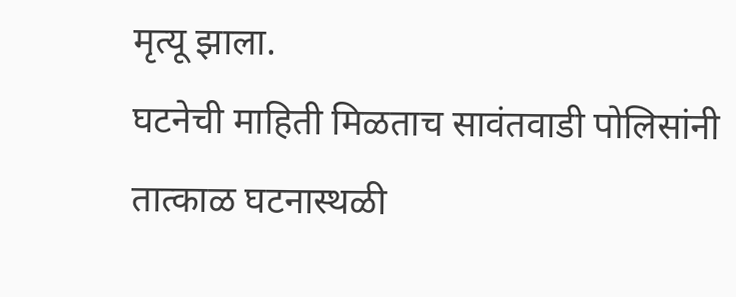मृत्यू झाला.
घटनेची माहिती मिळताच सावंतवाडी पोलिसांनी तात्काळ घटनास्थळी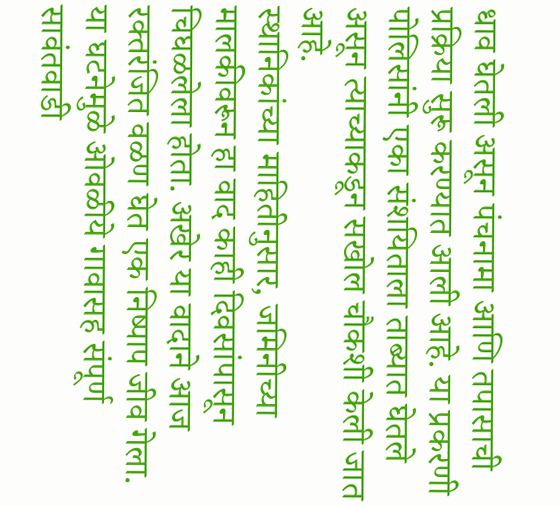धाव घेतली असून पंचनामा आणि तपासाची प्रक्रिया सुरू करण्यात आली आहे. या प्रकरणी पोलिसांनी एका संशयिताला ताब्यात घेतले असून त्याच्याकडून सखोल चौकशी केली जात आहे.
स्थानिकांच्या माहितीनुसार, जमिनीच्या मालकीवरून हा वाद काही दिवसांपासून चिघळलेला होता. अखेर या वादाने आज रक्तरंजित वळण घेत एक निष्पाप जीव गेला.
या घटनेमुळे ओवळीये गावासह संपूर्ण सावंतवाडी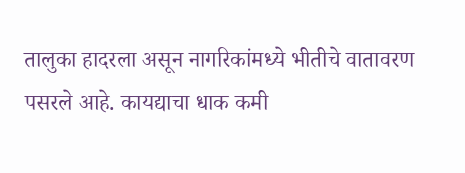तालुका हादरला असून नागरिकांमध्ये भीतीचे वातावरण पसरले आहे. कायद्याचा धाक कमी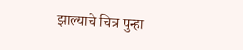झाल्याचे चित्र पुन्हा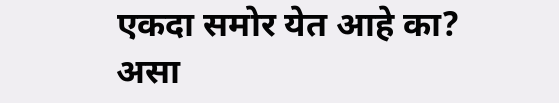एकदा समोर येत आहे का? असा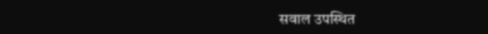सवाल उपस्थित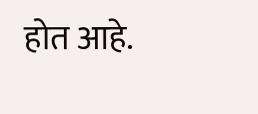होत आहे.